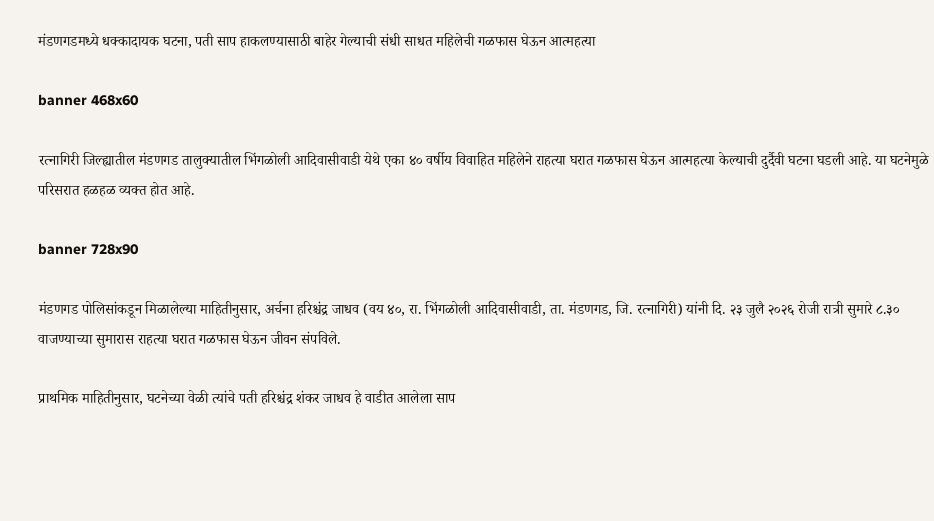मंडणगडमध्ये धक्कादायक घटना, पती साप हाकलण्यासाठी बाहेर गेल्याची संधी साधत महिलेची गळफास घेऊन आत्महत्या

banner 468x60

रत्नागिरी जिल्ह्यातील मंडणगड तालुक्यातील भिंगळोली आदिवासीवाडी येथे एका ४० वर्षीय विवाहित महिलेने राहत्या घरात गळफास घेऊन आत्महत्या केल्याची दुर्दैवी घटना घडली आहे. या घटनेमुळे परिसरात हळहळ व्यक्त होत आहे.

banner 728x90

मंडणगड पोलिसांकडून मिळालेल्या माहितीनुसार, अर्चना हरिश्चंद्र जाधव (वय ४०, रा. भिंगळोली आदिवासीवाडी, ता. मंडणगड, जि. रत्नागिरी) यांनी दि. २३ जुलै २०२६ रोजी रात्री सुमारे ८.३० वाजण्याच्या सुमारास राहत्या घरात गळफास घेऊन जीवन संपविले.

प्राथमिक माहितीनुसार, घटनेच्या वेळी त्यांचे पती हरिश्चंद्र शंकर जाधव हे वाडीत आलेला साप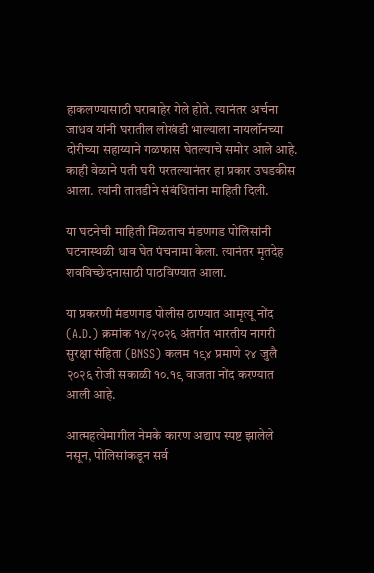हाकलण्यासाठी घराबाहेर गेले होते. त्यानंतर अर्चना जाधव यांनी घरातील लोखंडी भाल्याला नायलॉनच्या दोरीच्या सहाय्याने गळफास घेतल्याचे समोर आले आहे. काही वेळाने पती घरी परतल्यानंतर हा प्रकार उघडकीस आला. त्यांनी तातडीने संबंधितांना माहिती दिली.

या घटनेची माहिती मिळताच मंडणगड पोलिसांनी घटनास्थळी धाव घेत पंचनामा केला. त्यानंतर मृतदेह शवविच्छेदनासाठी पाठविण्यात आला.

या प्रकरणी मंडणगड पोलीस ठाण्यात आमृत्यू नोंद (A.D.) क्रमांक १४/२०२६ अंतर्गत भारतीय नागरी सुरक्षा संहिता (BNSS) कलम १९४ प्रमाणे २४ जुलै २०२६ रोजी सकाळी १०.१९ वाजता नोंद करण्यात आली आहे.

आत्महत्येमागील नेमके कारण अद्याप स्पष्ट झालेले नसून, पोलिसांकडून सर्व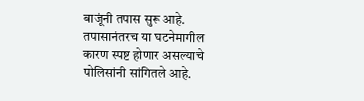बाजूंनी तपास सुरू आहे. तपासानंतरच या घटनेमागील कारण स्पष्ट होणार असल्याचे पोलिसांनी सांगितले आहे.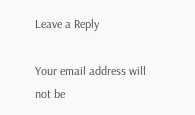Leave a Reply

Your email address will not be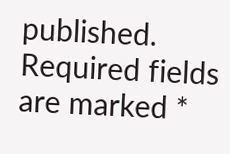published. Required fields are marked *